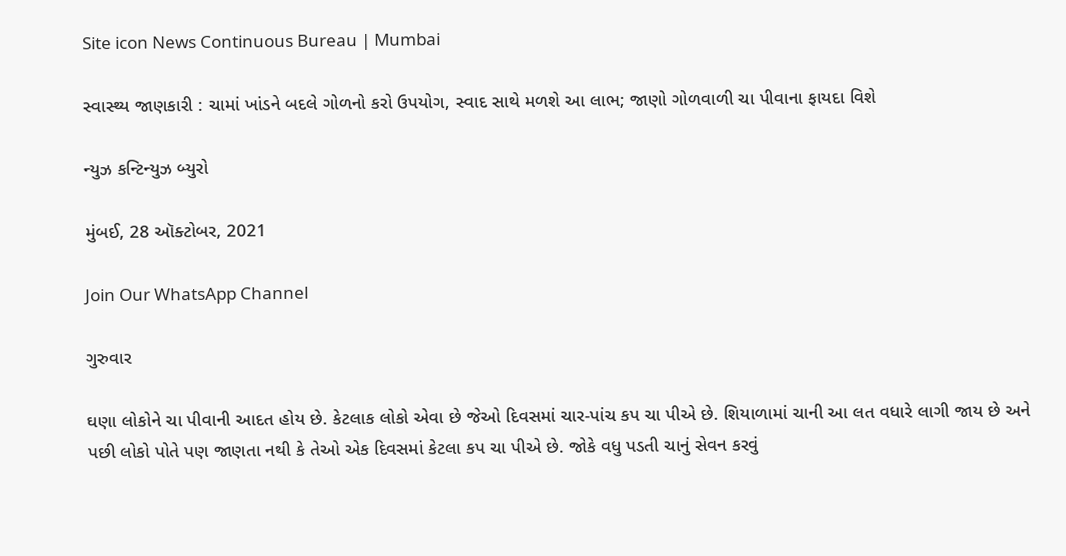Site icon News Continuous Bureau | Mumbai

સ્વાસ્થ્ય જાણકારી : ચામાં ખાંડને બદલે ગોળનો કરો ઉપયોગ, સ્વાદ સાથે મળશે આ લાભ; જાણો ગોળવાળી ચા પીવાના ફાયદા વિશે

ન્યુઝ કન્ટિન્યુઝ બ્યુરો

મુંબઈ, 28 ઑક્ટોબર, 2021

Join Our WhatsApp Channel

ગુરુવાર

ઘણા લોકોને ચા પીવાની આદત હોય છે. કેટલાક લોકો એવા છે જેઓ દિવસમાં ચાર-પાંચ કપ ચા પીએ છે. શિયાળામાં ચાની આ લત વધારે લાગી જાય છે અને પછી લોકો પોતે પણ જાણતા નથી કે તેઓ એક દિવસમાં કેટલા કપ ચા પીએ છે. જોકે વધુ પડતી ચાનું સેવન કરવું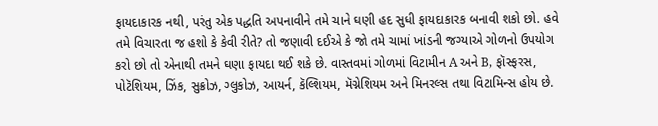ફાયદાકારક નથી, પરંતુ એક પદ્ધતિ અપનાવીને તમે ચાને ઘણી હદ સુધી ફાયદાકારક બનાવી શકો છો. હવે તમે વિચારતા જ હશો કે કેવી રીતે? તો જણાવી દઈએ કે જો તમે ચામાં ખાંડની જગ્યાએ ગોળનો ઉપયોગ કરો છો તો એનાથી તમને ઘણા ફાયદા થઈ શકે છે. વાસ્તવમાં ગોળમાં વિટામીન A અને B, ફૉસ્ફરસ, પોટૅશિયમ, ઝિંક, સુક્રોઝ, ગ્લુકોઝ, આયર્ન, કૅલ્શિયમ, મૅગ્નેશિયમ અને મિનરલ્સ તથા વિટામિન્સ હોય છે.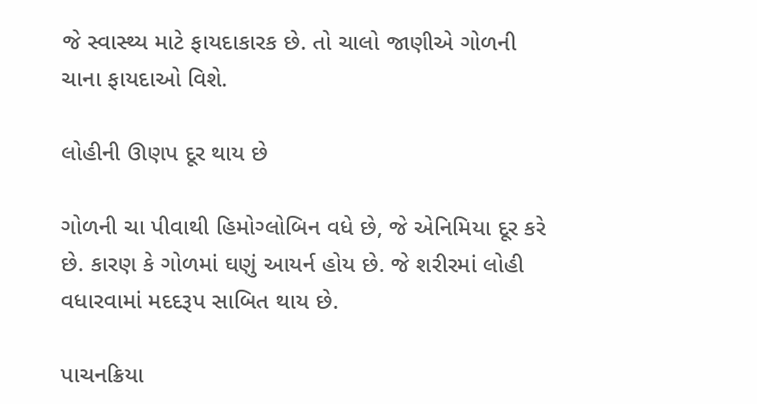જે સ્વાસ્થ્ય માટે ફાયદાકારક છે. તો ચાલો જાણીએ ગોળની ચાના ફાયદાઓ વિશે.

લોહીની ઊણપ દૂર થાય છે

ગોળની ચા પીવાથી હિમોગ્લોબિન વધે છે, જે એનિમિયા દૂર કરે છે. કારણ કે ગોળમાં ઘણું આયર્ન હોય છે. જે શરીરમાં લોહી વધારવામાં મદદરૂપ સાબિત થાય છે.

પાચનક્રિયા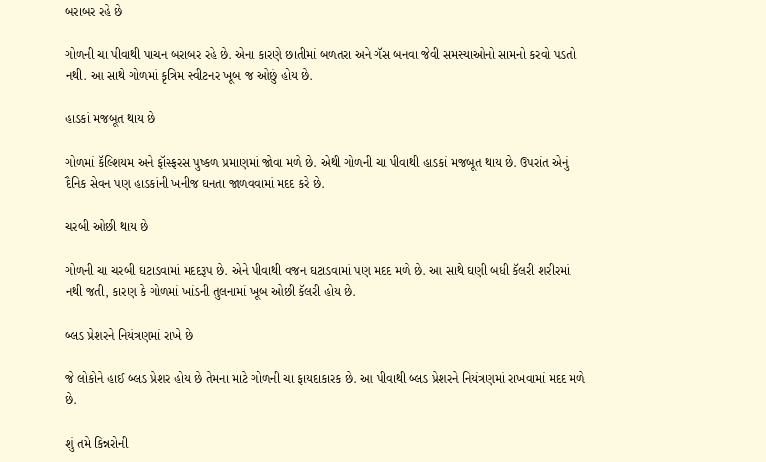બરાબર રહે છે

ગોળની ચા પીવાથી પાચન બરાબર રહે છે. એના કારણે છાતીમાં બળતરા અને ગૅસ બનવા જેવી સમસ્યાઓનો સામનો કરવો પડતો નથી. આ સાથે ગોળમાં કૃત્રિમ સ્વીટનર ખૂબ જ ઓછું હોય છે.

હાડકાં મજબૂત થાય છે

ગોળમાં કૅલ્શિયમ અને ફૉસ્ફરસ પુષ્કળ પ્રમાણમાં જોવા મળે છે. એથી ગોળની ચા પીવાથી હાડકાં મજબૂત થાય છે. ઉપરાંત એનું દૈનિક સેવન પણ હાડકાંની ખનીજ ઘનતા જાળવવામાં મદદ કરે છે.

ચરબી ઓછી થાય છે

ગોળની ચા ચરબી ઘટાડવામાં મદદરૂપ છે. એને પીવાથી વજન ઘટાડવામાં પણ મદદ મળે છે. આ સાથે ઘણી બધી કૅલરી શરીરમાં નથી જતી, કારણ કે ગોળમાં ખાંડની તુલનામાં ખૂબ ઓછી કૅલરી હોય છે.

બ્લડ પ્રેશરને નિયંત્રણમાં રાખે છે

જે લોકોને હાઈ બ્લડ પ્રેશર હોય છે તેમના માટે ગોળની ચા ફાયદાકારક છે. આ પીવાથી બ્લડ પ્રેશરને નિયંત્રણમાં રાખવામાં મદદ મળે છે.

શું તમે કિન્નરોની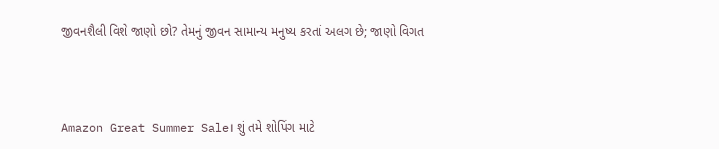જીવનશૈલી વિશે જાણો છો? તેમનું જીવન સામાન્ય મનુષ્ય કરતાં અલગ છે; જાણો વિગત



Amazon Great Summer Sale। શું તમે શોપિંગ માટે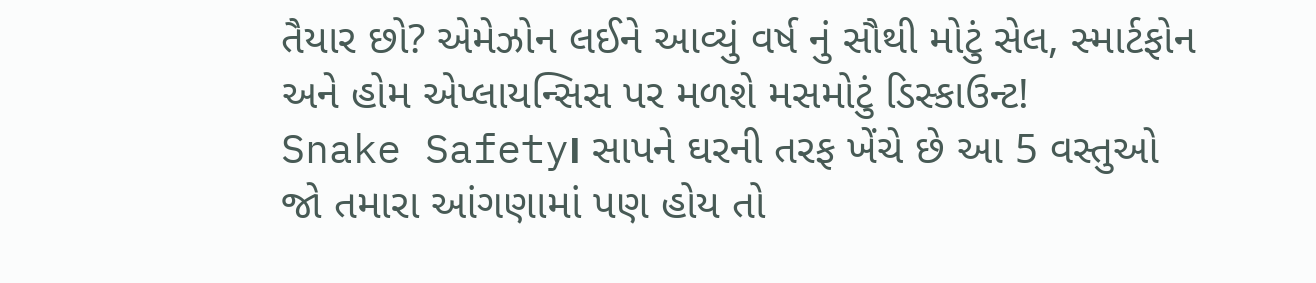તૈયાર છો? એમેઝોન લઈને આવ્યું વર્ષ નું સૌથી મોટું સેલ, સ્માર્ટફોન અને હોમ એપ્લાયન્સિસ પર મળશે મસમોટું ડિસ્કાઉન્ટ!
Snake Safety। સાપને ઘરની તરફ ખેંચે છે આ 5 વસ્તુઓ જો તમારા આંગણામાં પણ હોય તો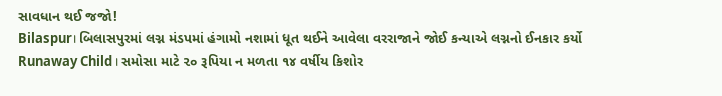સાવધાન થઈ જજો!
Bilaspur। બિલાસપુરમાં લગ્ન મંડપમાં હંગામો નશામાં ધૂત થઈને આવેલા વરરાજાને જોઈ કન્યાએ લગ્નનો ઈનકાર કર્યો
Runaway Child। સમોસા માટે ૨૦ રૂપિયા ન મળતા ૧૪ વર્ષીય કિશોર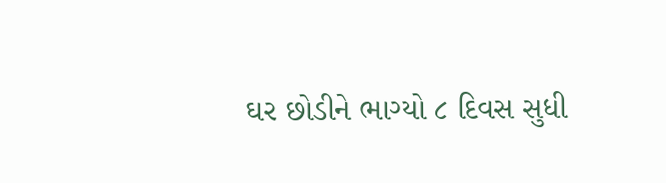ઘર છોડીને ભાગ્યો ૮ દિવસ સુધી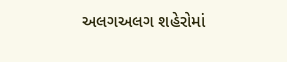અલગઅલગ શહેરોમાં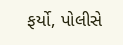ફર્યો, પોલીસે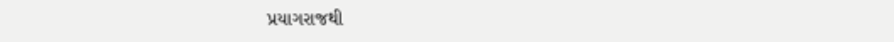પ્રયાગરાજથી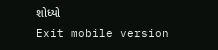શોધ્યો
Exit mobile version